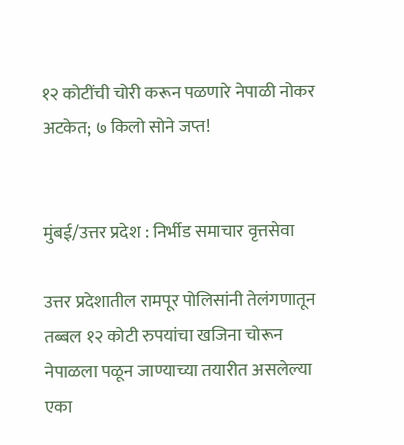१२ कोटींची चोरी करून पळणारे नेपाळी नोकर अटकेत; ७ किलो सोने जप्त!


मुंबई/उत्तर प्रदेश : निर्भीड समाचार वृत्तसेवा

उत्तर प्रदेशातील रामपूर पोलिसांनी तेलंगणातून तब्बल १२ कोटी रुपयांचा खजिना चोरून नेपाळला पळून जाण्याच्या तयारीत असलेल्या एका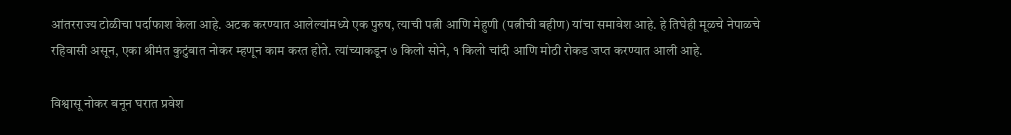आंतरराज्य टोळीचा पर्दाफाश केला आहे. अटक करण्यात आलेल्यांमध्ये एक पुरुष, त्याची पत्नी आणि मेहुणी (पत्नीची बहीण) यांचा समावेश आहे. हे तिघेही मूळचे नेपाळचे रहिवासी असून, एका श्रीमंत कुटुंबात नोकर म्हणून काम करत होते. त्यांच्याकडून ७ किलो सोने, १ किलो चांदी आणि मोठी रोकड जप्त करण्यात आली आहे.

विश्वासू नोकर बनून घरात प्रवेश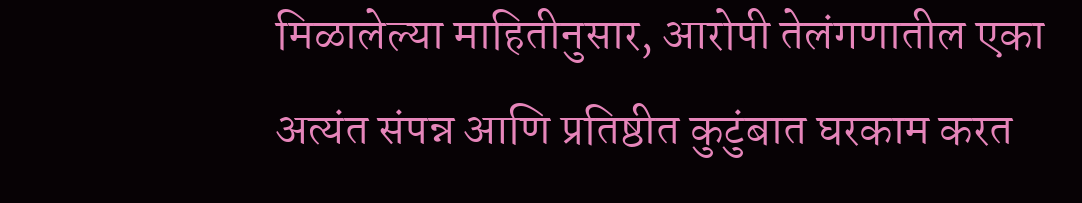मिळालेल्या माहितीनुसार, आरोपी तेलंगणातील एका अत्यंत संपन्न आणि प्रतिष्ठीत कुटुंबात घरकाम करत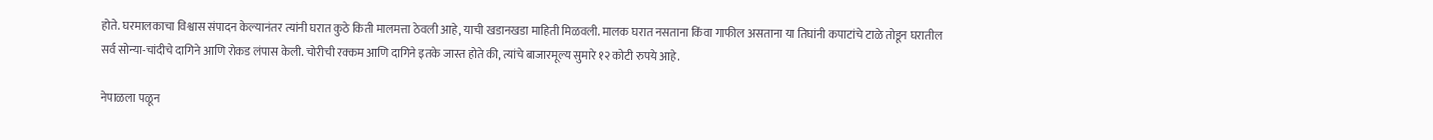होते. घरमालकाचा विश्वास संपादन केल्यानंतर त्यांनी घरात कुठे किती मालमत्ता ठेवली आहे, याची खडानखडा माहिती मिळवली. मालक घरात नसताना किंवा गाफील असताना या तिघांनी कपाटांचे टाळे तोडून घरातील सर्व सोन्या-चांदीचे दागिने आणि रोकड लंपास केली. चोरीची रक्कम आणि दागिने इतके जास्त होते की, त्यांचे बाजारमूल्य सुमारे १२ कोटी रुपये आहे.

नेपाळला पळून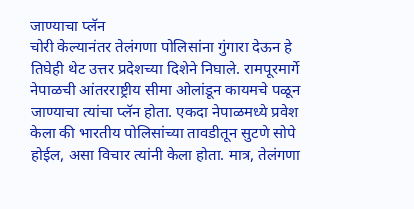जाण्याचा प्लॅन
चोरी केल्यानंतर तेलंगणा पोलिसांना गुंगारा देऊन हे तिघेही थेट उत्तर प्रदेशच्या दिशेने निघाले. रामपूरमार्गे नेपाळची आंतरराष्ट्रीय सीमा ओलांडून कायमचे पळून जाण्याचा त्यांचा प्लॅन होता. एकदा नेपाळमध्ये प्रवेश केला की भारतीय पोलिसांच्या तावडीतून सुटणे सोपे होईल, असा विचार त्यांनी केला होता. मात्र, तेलंगणा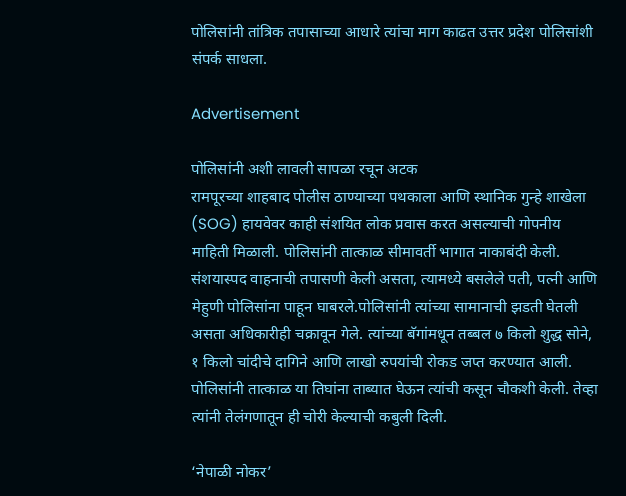पोलिसांनी तांत्रिक तपासाच्या आधारे त्यांचा माग काढत उत्तर प्रदेश पोलिसांशी संपर्क साधला.

Advertisement

पोलिसांनी अशी लावली सापळा रचून अटक
रामपूरच्या शाहबाद पोलीस ठाण्याच्या पथकाला आणि स्थानिक गुन्हे शाखेला (SOG) हायवेवर काही संशयित लोक प्रवास करत असल्याची गोपनीय माहिती मिळाली. पोलिसांनी तात्काळ सीमावर्ती भागात नाकाबंदी केली. संशयास्पद वाहनाची तपासणी केली असता, त्यामध्ये बसलेले पती, पत्नी आणि मेहुणी पोलिसांना पाहून घाबरले.पोलिसांनी त्यांच्या सामानाची झडती घेतली असता अधिकारीही चक्रावून गेले. त्यांच्या बॅगांमधून तब्बल ७ किलो शुद्ध सोने, १ किलो चांदीचे दागिने आणि लाखो रुपयांची रोकड जप्त करण्यात आली. पोलिसांनी तात्काळ या तिघांना ताब्यात घेऊन त्यांची कसून चौकशी केली. तेव्हा त्यांनी तेलंगणातून ही चोरी केल्याची कबुली दिली.

‘नेपाळी नोकर’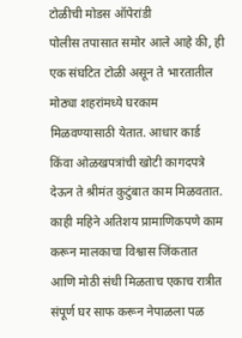टोळीची मोडस ऑपेरांडी
पोलीस तपासात समोर आले आहे की, ही एक संघटित टोळी असून ते भारतातील मोठ्या शहरांमध्ये घरकाम मिळवण्यासाठी येतात. आधार कार्ड किंवा ओळखपत्रांची खोटी कागदपत्रे देऊन ते श्रीमंत कुटुंबात काम मिळवतात. काही महिने अतिशय प्रामाणिकपणे काम करून मालकाचा विश्वास जिंकतात आणि मोठी संधी मिळताच एकाच रात्रीत संपूर्ण घर साफ करून नेपाळला पळ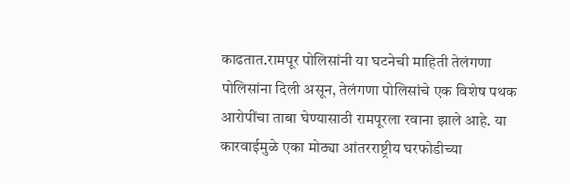काढतात.रामपूर पोलिसांनी या घटनेची माहिती तेलंगणा पोलिसांना दिली असून, तेलंगणा पोलिसांचे एक विशेष पथक आरोपींचा ताबा घेण्यासाठी रामपूरला रवाना झाले आहे. या कारवाईमुळे एका मोठ्या आंतरराष्ट्रीय घरफोडीच्या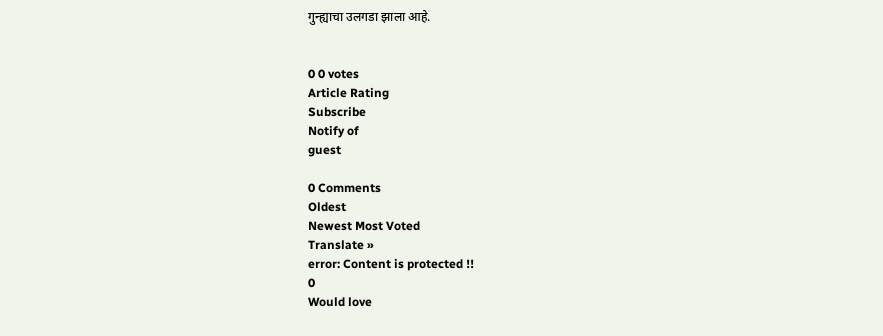गुन्ह्याचा उलगडा झाला आहे.


0 0 votes
Article Rating
Subscribe
Notify of
guest

0 Comments
Oldest
Newest Most Voted
Translate »
error: Content is protected !!
0
Would love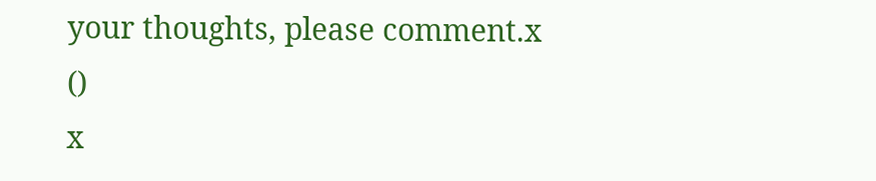your thoughts, please comment.x
()
x